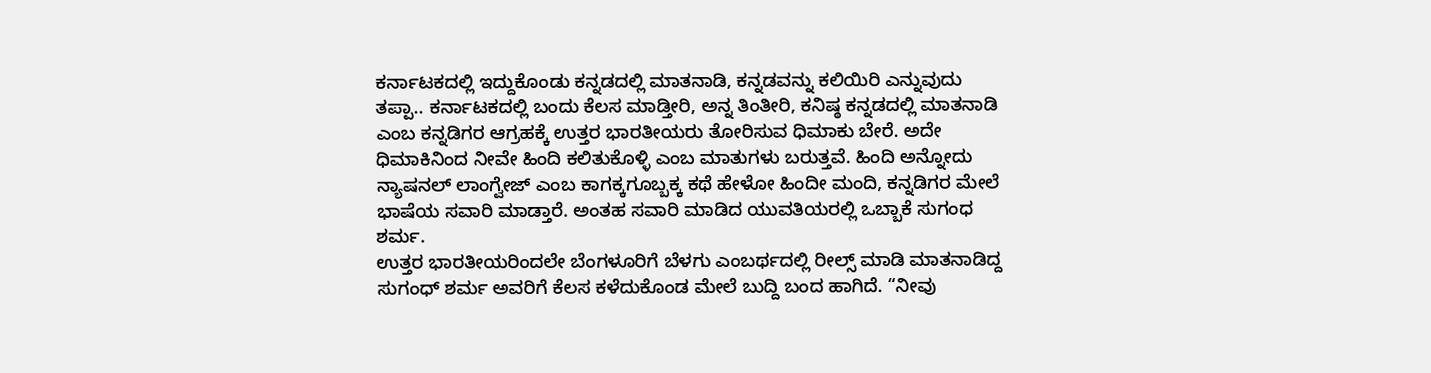ಕರ್ನಾಟಕದಲ್ಲಿ ಇದ್ದುಕೊಂಡು ಕನ್ನಡದಲ್ಲಿ ಮಾತನಾಡಿ, ಕನ್ನಡವನ್ನು ಕಲಿಯಿರಿ ಎನ್ನುವುದು ತಪ್ಪಾ.. ಕರ್ನಾಟಕದಲ್ಲಿ ಬಂದು ಕೆಲಸ ಮಾಡ್ತೀರಿ, ಅನ್ನ ತಿಂತೀರಿ, ಕನಿಷ್ಠ ಕನ್ನಡದಲ್ಲಿ ಮಾತನಾಡಿ ಎಂಬ ಕನ್ನಡಿಗರ ಆಗ್ರಹಕ್ಕೆ ಉತ್ತರ ಭಾರತೀಯರು ತೋರಿಸುವ ಧಿಮಾಕು ಬೇರೆ. ಅದೇ ಧಿಮಾಕಿನಿಂದ ನೀವೇ ಹಿಂದಿ ಕಲಿತುಕೊಳ್ಳಿ ಎಂಬ ಮಾತುಗಳು ಬರುತ್ತವೆ. ಹಿಂದಿ ಅನ್ನೋದು ನ್ಯಾಷನಲ್ ಲಾಂಗ್ವೇಜ್ ಎಂಬ ಕಾಗಕ್ಕಗೂಬ್ಬಕ್ಕ ಕಥೆ ಹೇಳೋ ಹಿಂದೀ ಮಂದಿ, ಕನ್ನಡಿಗರ ಮೇಲೆ ಭಾಷೆಯ ಸವಾರಿ ಮಾಡ್ತಾರೆ. ಅಂತಹ ಸವಾರಿ ಮಾಡಿದ ಯುವತಿಯರಲ್ಲಿ ಒಬ್ಬಾಕೆ ಸುಗಂಧ ಶರ್ಮ.
ಉತ್ತರ ಭಾರತೀಯರಿಂದಲೇ ಬೆಂಗಳೂರಿಗೆ ಬೆಳಗು ಎಂಬರ್ಥದಲ್ಲಿ ರೀಲ್ಸ್ ಮಾಡಿ ಮಾತನಾಡಿದ್ದ ಸುಗಂಧ್ ಶರ್ಮ ಅವರಿಗೆ ಕೆಲಸ ಕಳೆದುಕೊಂಡ ಮೇಲೆ ಬುದ್ದಿ ಬಂದ ಹಾಗಿದೆ. “ನೀವು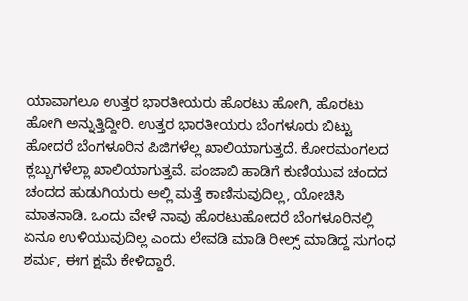ಯಾವಾಗಲೂ ಉತ್ತರ ಭಾರತೀಯರು ಹೊರಟು ಹೋಗಿ, ಹೊರಟು ಹೋಗಿ ಅನ್ನುತ್ತಿದ್ದೀರಿ. ಉತ್ತರ ಭಾರತೀಯರು ಬೆಂಗಳೂರು ಬಿಟ್ಟು ಹೋದರೆ ಬೆಂಗಳೂರಿನ ಪಿಜಿಗಳೆಲ್ಲ ಖಾಲಿಯಾಗುತ್ತದೆ. ಕೋರಮಂಗಲದ ಕ್ಲಬ್ಬುಗಳೆಲ್ಲಾ ಖಾಲಿಯಾಗುತ್ತವೆ. ಪಂಜಾಬಿ ಹಾಡಿಗೆ ಕುಣಿಯುವ ಚಂದದ ಚಂದದ ಹುಡುಗಿಯರು ಅಲ್ಲಿ ಮತ್ತೆ ಕಾಣಿಸುವುದಿಲ್ಲ, ಯೋಚಿಸಿ ಮಾತನಾಡಿ. ಒಂದು ವೇಳೆ ನಾವು ಹೊರಟುಹೋದರೆ ಬೆಂಗಳೂರಿನಲ್ಲಿ ಏನೂ ಉಳಿಯುವುದಿಲ್ಲ ಎಂದು ಲೇವಡಿ ಮಾಡಿ ರೀಲ್ಸ್ ಮಾಡಿದ್ದ ಸುಗಂಧ ಶರ್ಮ, ಈಗ ಕ್ಷಮೆ ಕೇಳಿದ್ದಾರೆ.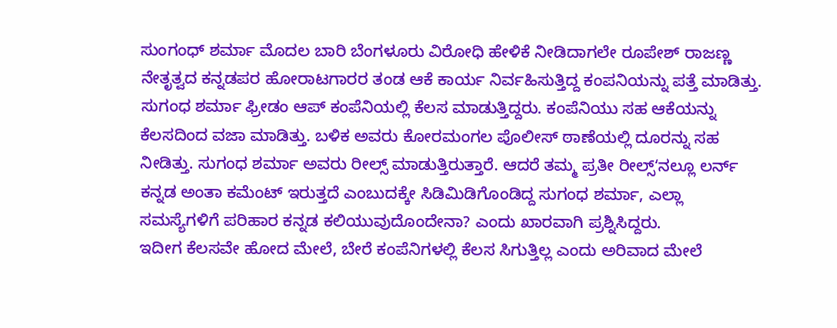ಸುಂಗಂಧ್ ಶರ್ಮಾ ಮೊದಲ ಬಾರಿ ಬೆಂಗಳೂರು ವಿರೋಧಿ ಹೇಳಿಕೆ ನೀಡಿದಾಗಲೇ ರೂಪೇಶ್ ರಾಜಣ್ಣ ನೇತೃತ್ವದ ಕನ್ನಡಪರ ಹೋರಾಟಗಾರರ ತಂಡ ಆಕೆ ಕಾರ್ಯ ನಿರ್ವಹಿಸುತ್ತಿದ್ದ ಕಂಪನಿಯನ್ನು ಪತ್ತೆ ಮಾಡಿತ್ತು. ಸುಗಂಧ ಶರ್ಮಾ ಫ್ರೀಡಂ ಆಪ್ ಕಂಪೆನಿಯಲ್ಲಿ ಕೆಲಸ ಮಾಡುತ್ತಿದ್ದರು. ಕಂಪೆನಿಯು ಸಹ ಆಕೆಯನ್ನು ಕೆಲಸದಿಂದ ವಜಾ ಮಾಡಿತ್ತು. ಬಳಿಕ ಅವರು ಕೋರಮಂಗಲ ಪೊಲೀಸ್ ಠಾಣೆಯಲ್ಲಿ ದೂರನ್ನು ಸಹ ನೀಡಿತ್ತು. ಸುಗಂಧ ಶರ್ಮಾ ಅವರು ರೀಲ್ಸ್ ಮಾಡುತ್ತಿರುತ್ತಾರೆ. ಆದರೆ ತಮ್ಮ ಪ್ರತೀ ರೀಲ್ಸ್ʻನಲ್ಲೂ ಲರ್ನ್ ಕನ್ನಡ ಅಂತಾ ಕಮೆಂಟ್ ಇರುತ್ತದೆ ಎಂಬುದಕ್ಕೇ ಸಿಡಿಮಿಡಿಗೊಂಡಿದ್ದ ಸುಗಂಧ ಶರ್ಮಾ, ಎಲ್ಲಾ ಸಮಸ್ಯೆಗಳಿಗೆ ಪರಿಹಾರ ಕನ್ನಡ ಕಲಿಯುವುದೊಂದೇನಾ? ಎಂದು ಖಾರವಾಗಿ ಪ್ರಶ್ನಿಸಿದ್ದರು.
ಇದೀಗ ಕೆಲಸವೇ ಹೋದ ಮೇಲೆ, ಬೇರೆ ಕಂಪೆನಿಗಳಲ್ಲಿ ಕೆಲಸ ಸಿಗುತ್ತಿಲ್ಲ ಎಂದು ಅರಿವಾದ ಮೇಲೆ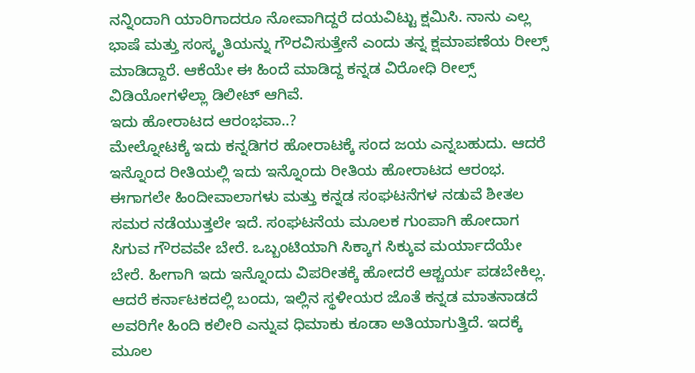ನನ್ನಿಂದಾಗಿ ಯಾರಿಗಾದರೂ ನೋವಾಗಿದ್ದರೆ ದಯವಿಟ್ಟು ಕ್ಷಮಿಸಿ. ನಾನು ಎಲ್ಲ ಭಾಷೆ ಮತ್ತು ಸಂಸ್ಕೃತಿಯನ್ನು ಗೌರವಿಸುತ್ತೇನೆ ಎಂದು ತನ್ನ ಕ್ಷಮಾಪಣೆಯ ರೀಲ್ಸ್ ಮಾಡಿದ್ದಾರೆ. ಆಕೆಯೇ ಈ ಹಿಂದೆ ಮಾಡಿದ್ದ ಕನ್ನಡ ವಿರೋಧಿ ರೀಲ್ಸ್ ವಿಡಿಯೋಗಳೆಲ್ಲಾ ಡಿಲೀಟ್ ಆಗಿವೆ.
ಇದು ಹೋರಾಟದ ಆರಂಭವಾ..?
ಮೇಲ್ನೋಟಕ್ಕೆ ಇದು ಕನ್ನಡಿಗರ ಹೋರಾಟಕ್ಕೆ ಸಂದ ಜಯ ಎನ್ನಬಹುದು. ಆದರೆ ಇನ್ನೊಂದ ರೀತಿಯಲ್ಲಿ ಇದು ಇನ್ನೊಂದು ರೀತಿಯ ಹೋರಾಟದ ಆರಂಭ. ಈಗಾಗಲೇ ಹಿಂದೀವಾಲಾಗಳು ಮತ್ತು ಕನ್ನಡ ಸಂಘಟನೆಗಳ ನಡುವೆ ಶೀತಲ ಸಮರ ನಡೆಯುತ್ತಲೇ ಇದೆ. ಸಂಘಟನೆಯ ಮೂಲಕ ಗುಂಪಾಗಿ ಹೋದಾಗ ಸಿಗುವ ಗೌರವವೇ ಬೇರೆ. ಒಬ್ಬಂಟಿಯಾಗಿ ಸಿಕ್ಕಾಗ ಸಿಕ್ಕುವ ಮರ್ಯಾದೆಯೇ ಬೇರೆ. ಹೀಗಾಗಿ ಇದು ಇನ್ನೊಂದು ವಿಪರೀತಕ್ಕೆ ಹೋದರೆ ಆಶ್ಚರ್ಯ ಪಡಬೇಕಿಲ್ಲ. ಆದರೆ ಕರ್ನಾಟಕದಲ್ಲಿ ಬಂದು, ಇಲ್ಲಿನ ಸ್ಥಳೀಯರ ಜೊತೆ ಕನ್ನಡ ಮಾತನಾಡದೆ ಅವರಿಗೇ ಹಿಂದಿ ಕಲೀರಿ ಎನ್ನುವ ಧಿಮಾಕು ಕೂಡಾ ಅತಿಯಾಗುತ್ತಿದೆ. ಇದಕ್ಕೆ ಮೂಲ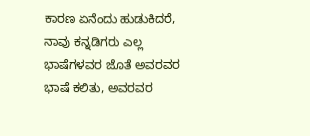ಕಾರಣ ಏನೆಂದು ಹುಡುಕಿದರೆ, ನಾವು ಕನ್ನಡಿಗರು ಎಲ್ಲ ಭಾಷೆಗಳವರ ಜೊತೆ ಅವರವರ ಭಾಷೆ ಕಲಿತು, ಅವರವರ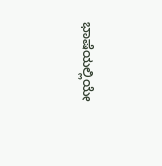ಭಾಷೆಯಲ್ಲಿಯೇ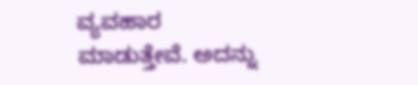ವ್ಯವಹಾರ ಮಾಡುತ್ತೇವೆ. ಅದನ್ನು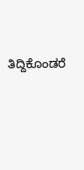ತಿದ್ದಿಕೊಂಡರೆ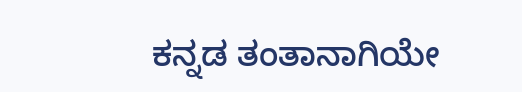ಕನ್ನಡ ತಂತಾನಾಗಿಯೇ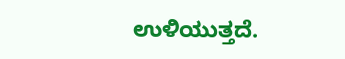ಉಳಿಯುತ್ತದೆ.